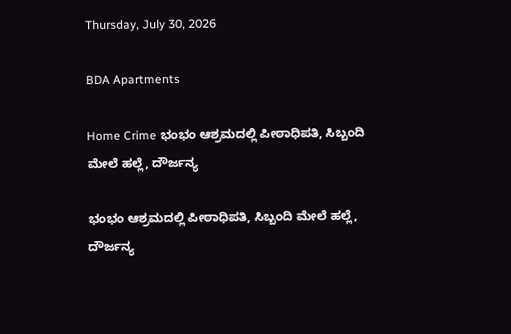Thursday, July 30, 2026

BDA Apartments

Home Crime ಭಂಭಂ ಆಶ್ರಮದಲ್ಲಿ ಪೀಠಾಧಿಪತಿ, ಸಿಬ್ಬಂದಿ ಮೇಲೆ ಹಲ್ಲೆ, ದೌರ್ಜನ್ಯ

ಭಂಭಂ ಆಶ್ರಮದಲ್ಲಿ ಪೀಠಾಧಿಪತಿ, ಸಿಬ್ಬಂದಿ ಮೇಲೆ ಹಲ್ಲೆ, ದೌರ್ಜನ್ಯ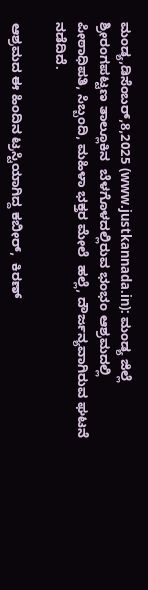ಮಂಡ್ಯ,ಡಿಸೆಂಬರ್,8,2025 (www.justkannada.in): ಮಂಡ್ಯ ಜಿಲ್ಲೆ ಶ್ರೀರಂಗಪಟ್ಟಣ ತಾಲ್ಲೂಕಿನ  ಬೆಳಗೊಳದಲ್ಲಿರುವ ಭಂಭಂ ಆಶ್ರಮದಲ್ಲಿ ಪೀಠಾಧಿಪತಿ, ಸಿಬ್ಬಂದಿ, ಮಹಿಳಾ ಭಕ್ತರ ಮೇಲೆ  ಹಲ್ಲೆ, ದೌರ್ಜನ್ಯವಾಗಿರುವ ಘಟನೆ ನಡೆದಿದೆ.

ಆಶ್ರಮದ ಈ ಹಿಂದಿನ ಟ್ರಸ್ಟಿಯಾಗಿದ್ದ ಕಬೀರ್,  ಕಿರಣ್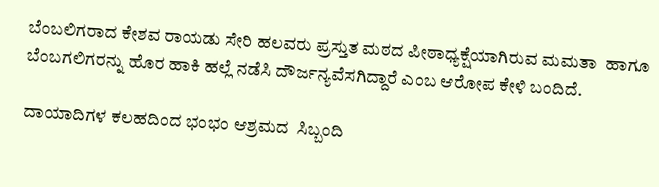ಬೆಂಬಲಿಗರಾದ ಕೇಶವ ರಾಯಡು ಸೇರಿ ಹಲವರು ಪ್ರಸ್ತುತ ಮಠದ ಪೀಠಾಧ್ಯಕ್ಷೆಯಾಗಿರುವ ಮಮತಾ  ಹಾಗೂ ಬೆಂಬಗಲಿಗರನ್ನು ಹೊರ ಹಾಕಿ ಹಲ್ಲೆ ನಡೆಸಿ ದೌರ್ಜನ್ಯವೆಸಗಿದ್ದಾರೆ ಎಂಬ ಆರೋಪ ಕೇಳಿ ಬಂದಿದೆ.

ದಾಯಾದಿಗಳ ಕಲಹದಿಂದ ಭಂಭಂ ಆಶ್ರಮದ  ಸಿಬ್ಬಂದಿ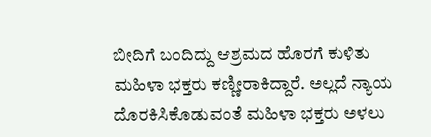ಬೀದಿಗೆ ಬಂದಿದ್ದು ಆಶ್ರಮದ ಹೊರಗೆ ಕುಳಿತು ಮಹಿಳಾ ಭಕ್ತರು ಕಣ್ಣೀರಾಕಿದ್ದಾರೆ. ಅಲ್ಲದೆ ನ್ಯಾಯ ದೊರಕಿಸಿಕೊಡುವಂತೆ ಮಹಿಳಾ ಭಕ್ತರು ಅಳಲು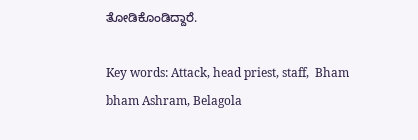ತೋಡಿಕೊಂಡಿದ್ದಾರೆ.

Key words: Attack, head priest, staff,  Bham bham Ashram, Belagola